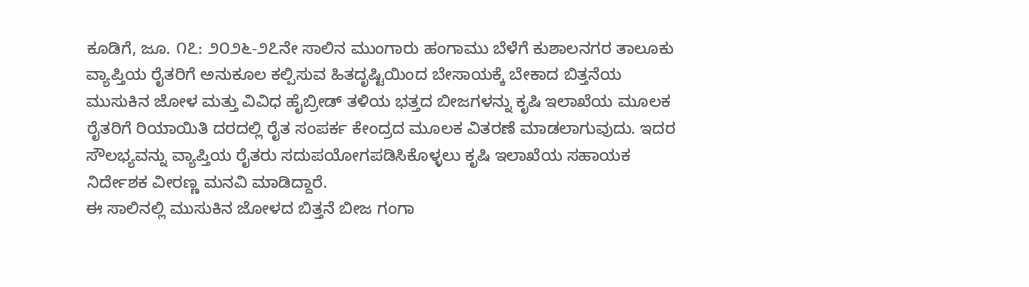ಕೂಡಿಗೆ, ಜೂ. ೧೭: ೨೦೨೬-೨೭ನೇ ಸಾಲಿನ ಮುಂಗಾರು ಹಂಗಾಮು ಬೆಳೆಗೆ ಕುಶಾಲನಗರ ತಾಲೂಕು ವ್ಯಾಪ್ತಿಯ ರೈತರಿಗೆ ಅನುಕೂಲ ಕಲ್ಪಿಸುವ ಹಿತದೃಷ್ಟಿಯಿಂದ ಬೇಸಾಯಕ್ಕೆ ಬೇಕಾದ ಬಿತ್ತನೆಯ ಮುಸುಕಿನ ಜೋಳ ಮತ್ತು ವಿವಿಧ ಹೈಬ್ರೀಡ್ ತಳಿಯ ಭತ್ತದ ಬೀಜಗಳನ್ನು ಕೃಷಿ ಇಲಾಖೆಯ ಮೂಲಕ ರೈತರಿಗೆ ರಿಯಾಯಿತಿ ದರದಲ್ಲಿ ರೈತ ಸಂಪರ್ಕ ಕೇಂದ್ರದ ಮೂಲಕ ವಿತರಣೆ ಮಾಡಲಾಗುವುದು. ಇದರ ಸೌಲಭ್ಯವನ್ನು ವ್ಯಾಪ್ತಿಯ ರೈತರು ಸದುಪಯೋಗಪಡಿಸಿಕೊಳ್ಳಲು ಕೃಷಿ ಇಲಾಖೆಯ ಸಹಾಯಕ ನಿರ್ದೇಶಕ ವೀರಣ್ಣ ಮನವಿ ಮಾಡಿದ್ದಾರೆ.
ಈ ಸಾಲಿನಲ್ಲಿ ಮುಸುಕಿನ ಜೋಳದ ಬಿತ್ತನೆ ಬೀಜ ಗಂಗಾ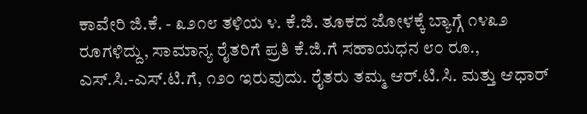ಕಾವೇರಿ ಜಿ.ಕೆ. - ೩೨೧೮ ತಳಿಯ ೪. ಕೆ.ಜಿ. ತೂಕದ ಜೋಳಕ್ಕೆ ಬ್ಯಾಗ್ಗೆ ೧೪೩೨ ರೂಗಳಿದ್ದು, ಸಾಮಾನ್ಯ ರೈತರಿಗೆ ಪ್ರತಿ ಕೆ.ಜಿ.ಗೆ ಸಹಾಯಧನ ೮೦ ರೂ., ಎಸ್.ಸಿ.-ಎಸ್.ಟಿ.ಗೆ, ೧೨೦ ಇರುವುದು. ರೈತರು ತಮ್ಮ ಆರ್.ಟಿ.ಸಿ. ಮತ್ತು ಆಧಾರ್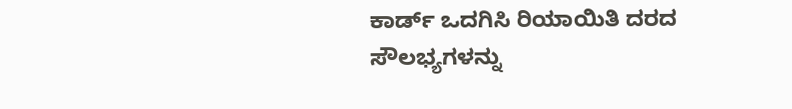ಕಾರ್ಡ್ ಒದಗಿಸಿ ರಿಯಾಯಿತಿ ದರದ ಸೌಲಭ್ಯಗಳನ್ನು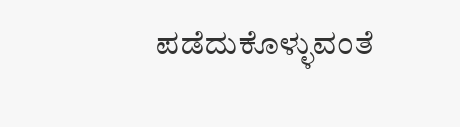ಪಡೆದುಕೊಳ್ಳುವಂತೆ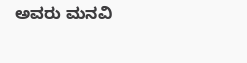ಅವರು ಮನವಿ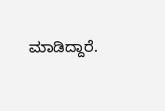ಮಾಡಿದ್ದಾರೆ.